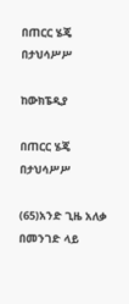በጠርር ሄጄ በታህሳሥሥ

ከውክፔዲያ

በጠርር ሄጄ በታህሳሥሥ

(65)አንድ ጊዜ አለቃ በመንገድ ላይ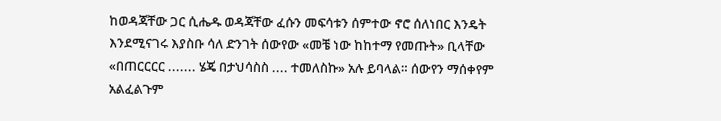ከወዳጃቸው ጋር ሲሔዱ ወዳጃቸው ፈሱን መፍሳቱን ሰምተው ኖሮ ሰለነበር እንዴት እንደሚናገሩ እያስቡ ሳለ ድንገት ሰውየው «መቼ ነው ከከተማ የመጡት» ቢላቸው «በጠርርርር ....... ሄጄ በታህሳስስ .... ተመለስኩ» አሉ ይባላል። ሰውየን ማሰቀየም አልፈልጉም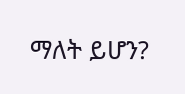ማለት ይሆን?